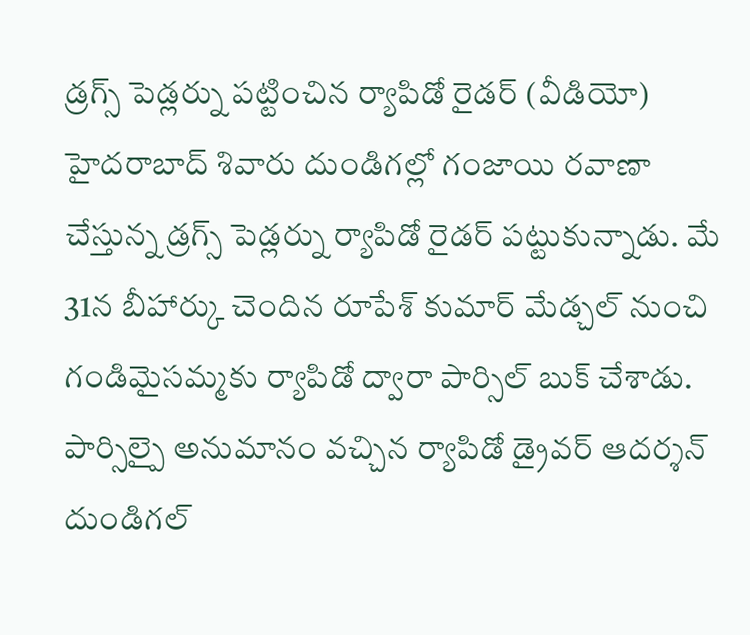డ్రగ్స్ పెడ్లర్ను పట్టించిన ర్యాపిడో రైడర్ (వీడియో)
హైదరాబాద్ శివారు దుండిగల్లో గంజాయి రవాణా చేస్తున్న డ్రగ్స్ పెడ్లర్ను ర్యాపిడో రైడర్ పట్టుకున్నాడు. మే 31న బీహార్కు చెందిన రూపేశ్ కుమార్ మేడ్చల్ నుంచి గండిమైసమ్మకు ర్యాపిడో ద్వారా పార్సిల్ బుక్ చేశాడు. పార్సిల్పై అనుమానం వచ్చిన ర్యాపిడో డ్రైవర్ ఆదర్శన్ దుండిగల్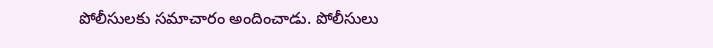పోలీసులకు సమాచారం అందించాడు. పోలీసులు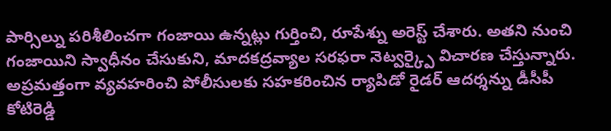పార్సిల్ను పరిశీలించగా గంజాయి ఉన్నట్లు గుర్తించి, రూపేశ్ను అరెస్ట్ చేశారు. అతని నుంచి గంజాయిని స్వాధీనం చేసుకుని, మాదకద్రవ్యాల సరఫరా నెట్వర్క్పై విచారణ చేస్తున్నారు. అప్రమత్తంగా వ్యవహరించి పోలీసులకు సహకరించిన ర్యాపిడో రైడర్ ఆదర్శన్ను డీసీపీ కోటిరెడ్డి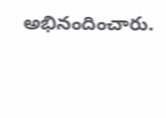అభినందించారు.